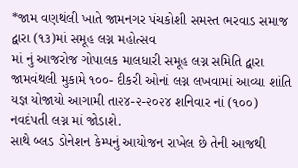*જામ વણથંલી ખાતે જામનગર પંચકોશી સમસ્ત ભરવાડ સમાજ દ્વારા (૧૩)માં સમૂહ લગ્ન મહોત્સવ
માં નું આજરોજ ગોપાલક માલધારી સમૂહ લગ્ન સમિતિ દ્વારા જામવંથલી મુકામે ૧૦૦- દીકરી ઓનાં લગ્ન લખવામાં આવ્યા શાંતિ યજ્ઞ યોજાયો આગામી તા૨૪-૨-૨૦૨૪ શનિવાર નાં (૧૦૦) નવદંપતી લગ્ન માં જોડાશે.
સાથે બ્લડ ડોનેશન કેમ્પનું આયોજન રાખેલ છે તેની આજથી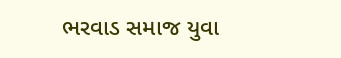ભરવાડ સમાજ યુવા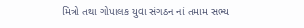મિત્રો તથા ગોપાલક યુવા સંગઠન નાં તમામ સભ્ય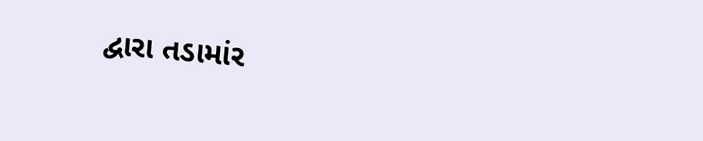દ્વારા તડામાંર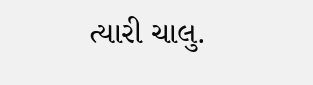ત્યારી ચાલુ.